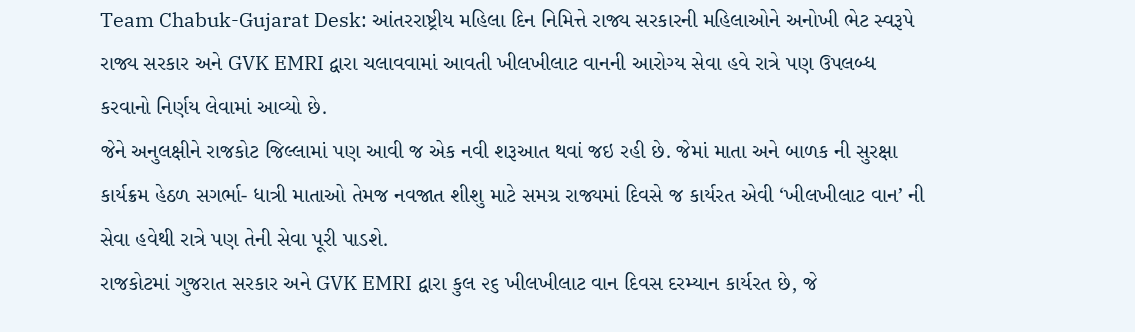Team Chabuk-Gujarat Desk: આંતરરાષ્ટ્રીય મહિલા દિન નિમિત્તે રાજ્ય સરકારની મહિલાઓને અનોખી ભેટ સ્વરૂપે રાજ્ય સરકાર અને GVK EMRI દ્વારા ચલાવવામાં આવતી ખીલખીલાટ વાનની આરોગ્ય સેવા હવે રાત્રે પણ ઉપલબ્ધ કરવાનો નિર્ણય લેવામાં આવ્યો છે.
જેને અનુલક્ષીને રાજકોટ જિલ્લામાં પણ આવી જ એક નવી શરૂઆત થવાં જઇ રહી છે. જેમાં માતા અને બાળક ની સુરક્ષા કાર્યક્રમ હેઠળ સગર્ભા- ધાત્રી માતાઓ તેમજ નવજાત શીશુ માટે સમગ્ર રાજ્યમાં દિવસે જ કાર્યરત એવી ‘ખીલખીલાટ વાન’ ની સેવા હવેથી રાત્રે પણ તેની સેવા પૂરી પાડશે.
રાજકોટમાં ગુજરાત સરકાર અને GVK EMRI દ્વારા કુલ ૨૬ ખીલખીલાટ વાન દિવસ દરમ્યાન કાર્યરત છે, જે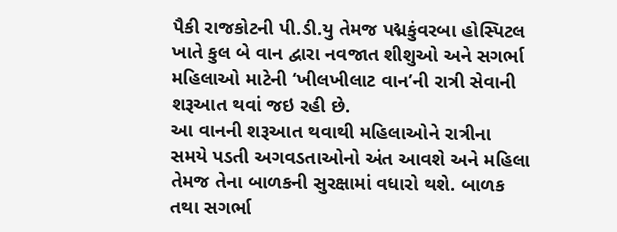પૈકી રાજકોટની પી.ડી.યુ તેમજ પદ્મકુંવરબા હોસ્પિટલ ખાતે કુલ બે વાન દ્વારા નવજાત શીશુઓ અને સગર્ભા મહિલાઓ માટેની ‘ખીલખીલાટ વાન’ની રાત્રી સેવાની શરૂઆત થવાં જઇ રહી છે.
આ વાનની શરૂઆત થવાથી મહિલાઓને રાત્રીના સમયે પડતી અગવડતાઓનો અંત આવશે અને મહિલા તેમજ તેના બાળકની સુરક્ષામાં વધારો થશે. બાળક તથા સગર્ભા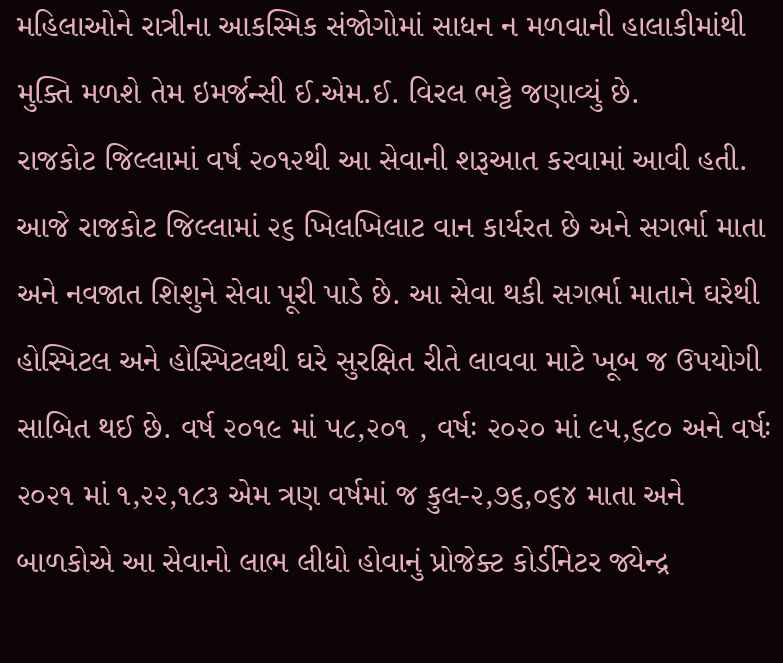મહિલાઓને રાત્રીના આકસ્મિક સંજોગોમાં સાધન ન મળવાની હાલાકીમાંથી મુક્તિ મળશે તેમ ઇમર્જન્સી ઈ.એમ.ઈ. વિરલ ભટ્ટે જણાવ્યું છે.
રાજકોટ જિલ્લામાં વર્ષ ૨૦૧૨થી આ સેવાની શરૂઆત કરવામાં આવી હતી. આજે રાજકોટ જિલ્લામાં ૨૬ ખિલખિલાટ વાન કાર્યરત છે અને સગર્ભા માતા અને નવજાત શિશુને સેવા પૂરી પાડે છે. આ સેવા થકી સગર્ભા માતાને ઘરેથી હોસ્પિટલ અને હોસ્પિટલથી ઘરે સુરક્ષિત રીતે લાવવા માટે ખૂબ જ ઉપયોગી સાબિત થઈ છે. વર્ષ ૨૦૧૯ માં ૫૮,૨૦૧ , વર્ષઃ ૨૦૨૦ માં ૯૫,૬૮૦ અને વર્ષઃ ૨૦૨૧ માં ૧,૨૨,૧૮૩ એમ ત્રણ વર્ષમાં જ કુલ-૨,૭૬,૦૬૪ માતા અને બાળકોએ આ સેવાનો લાભ લીધો હોવાનું પ્રોજેક્ટ કોર્ડીનેટર જ્યેન્દ્ર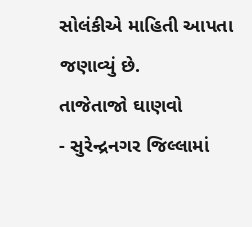સોલંકીએ માહિતી આપતા જણાવ્યું છે.
તાજેતાજો ઘાણવો
- સુરેન્દ્રનગર જિલ્લામાં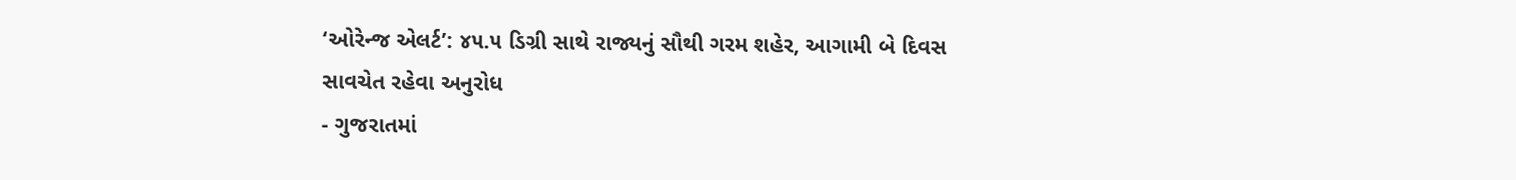‘ઓરેન્જ એલર્ટ’: ૪૫.૫ ડિગ્રી સાથે રાજ્યનું સૌથી ગરમ શહેર, આગામી બે દિવસ સાવચેત રહેવા અનુરોધ
- ગુજરાતમાં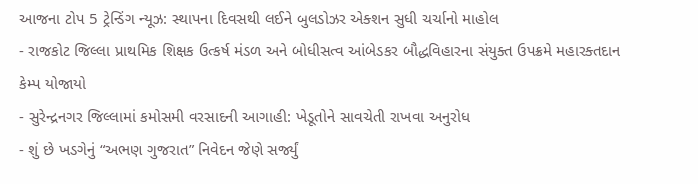આજના ટોપ 5 ટ્રેન્ડિંગ ન્યૂઝ: સ્થાપના દિવસથી લઈને બુલડોઝર એક્શન સુધી ચર્ચાનો માહોલ
- રાજકોટ જિલ્લા પ્રાથમિક શિક્ષક ઉત્કર્ષ મંડળ અને બોધીસત્વ આંબેડકર બૌદ્ધવિહારના સંયુક્ત ઉપક્રમે મહારક્તદાન કેમ્પ યોજાયો
- સુરેન્દ્રનગર જિલ્લામાં કમોસમી વરસાદની આગાહી: ખેડૂતોને સાવચેતી રાખવા અનુરોધ
- શું છે ખડગેનું “અભણ ગુજરાત” નિવેદન જેણે સર્જ્યું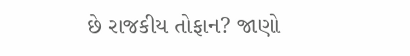છે રાજકીય તોફાન? જાણો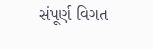સંપૂર્ણ વિગત